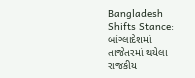Bangladesh Shifts Stance: બાંગ્લાદેશમાં તાજેતરમાં થયેલા રાજકીય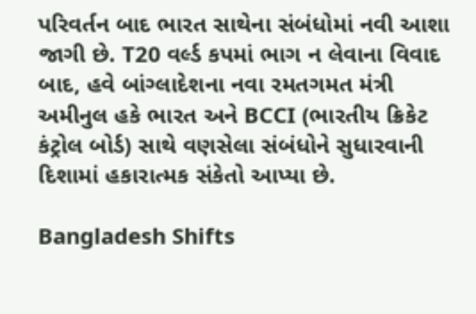પરિવર્તન બાદ ભારત સાથેના સંબંધોમાં નવી આશા જાગી છે. T20 વર્લ્ડ કપમાં ભાગ ન લેવાના વિવાદ બાદ, હવે બાંગ્લાદેશના નવા રમતગમત મંત્રી અમીનુલ હકે ભારત અને BCCI (ભારતીય ક્રિકેટ કંટ્રોલ બોર્ડ) સાથે વણસેલા સંબંધોને સુધારવાની દિશામાં હકારાત્મક સંકેતો આપ્યા છે.

Bangladesh Shifts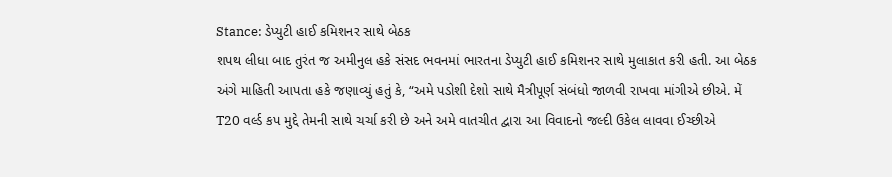Stance: ડેપ્યુટી હાઈ કમિશનર સાથે બેઠક
શપથ લીધા બાદ તુરંત જ અમીનુલ હકે સંસદ ભવનમાં ભારતના ડેપ્યુટી હાઈ કમિશનર સાથે મુલાકાત કરી હતી. આ બેઠક અંગે માહિતી આપતા હકે જણાવ્યું હતું કે, “અમે પડોશી દેશો સાથે મૈત્રીપૂર્ણ સંબંધો જાળવી રાખવા માંગીએ છીએ. મેં T20 વર્લ્ડ કપ મુદ્દે તેમની સાથે ચર્ચા કરી છે અને અમે વાતચીત દ્વારા આ વિવાદનો જલ્દી ઉકેલ લાવવા ઈચ્છીએ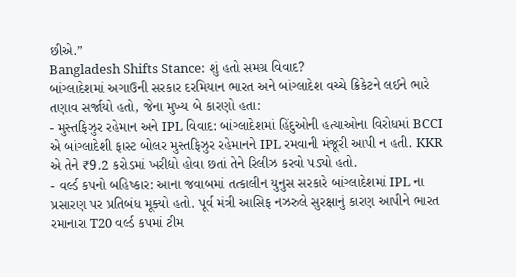છીએ.”
Bangladesh Shifts Stance: શું હતો સમગ્ર વિવાદ?
બાંગ્લાદેશમાં અગાઉની સરકાર દરમિયાન ભારત અને બાંગ્લાદેશ વચ્ચે ક્રિકેટને લઈને ભારે તણાવ સર્જાયો હતો, જેના મુખ્ય બે કારણો હતા:
- મુસ્તફિઝુર રહેમાન અને IPL વિવાદ: બાંગ્લાદેશમાં હિંદુઓની હત્યાઓના વિરોધમાં BCCI એ બાંગ્લાદેશી ફાસ્ટ બોલર મુસ્તફિઝુર રહેમાનને IPL રમવાની મંજૂરી આપી ન હતી. KKR એ તેને ₹9.2 કરોડમાં ખરીદ્યો હોવા છતાં તેને રિલીઝ કરવો પડ્યો હતો.
- વર્લ્ડ કપનો બહિષ્કાર: આના જવાબમાં તત્કાલીન યુનુસ સરકારે બાંગ્લાદેશમાં IPL ના પ્રસારણ પર પ્રતિબંધ મૂક્યો હતો. પૂર્વ મંત્રી આસિફ નઝરુલે સુરક્ષાનું કારણ આપીને ભારત રમાનારા T20 વર્લ્ડ કપમાં ટીમ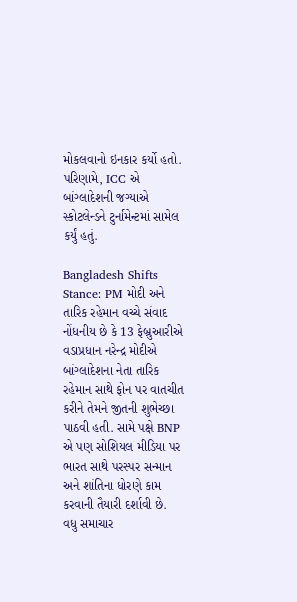મોકલવાનો ઇનકાર કર્યો હતો. પરિણામે, ICC એ બાંગ્લાદેશની જગ્યાએ સ્કોટલેન્ડને ટુર્નામેન્ટમાં સામેલ કર્યું હતું.

Bangladesh Shifts Stance: PM મોદી અને તારિક રહેમાન વચ્ચે સંવાદ
નોંધનીય છે કે 13 ફેબ્રુઆરીએ વડાપ્રધાન નરેન્દ્ર મોદીએ બાંગ્લાદેશના નેતા તારિક રહેમાન સાથે ફોન પર વાતચીત કરીને તેમને જીતની શુભેચ્છા પાઠવી હતી. સામે પક્ષે BNP એ પણ સોશિયલ મીડિયા પર ભારત સાથે પરસ્પર સન્માન અને શાંતિના ધોરણે કામ કરવાની તૈયારી દર્શાવી છે.
વધુ સમાચાર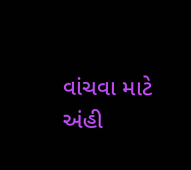વાંચવા માટે અંહી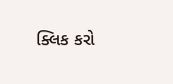ક્લિક કરો